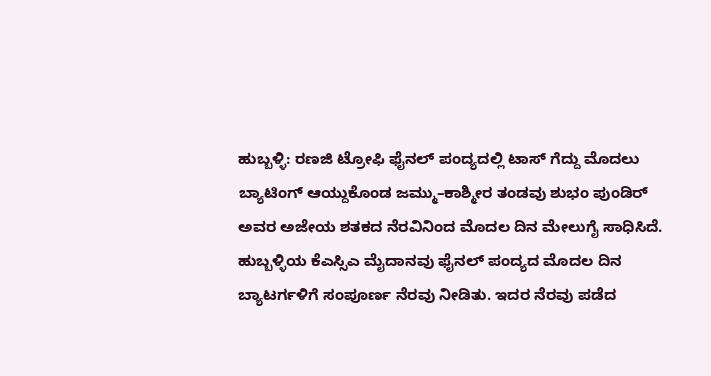ಹುಬ್ಬಳ್ಳಿ: ರಣಜಿ ಟ್ರೋಫಿ ಫೈನಲ್ ಪಂದ್ಯದಲ್ಲಿ ಟಾಸ್ ಗೆದ್ದು ಮೊದಲು ಬ್ಯಾಟಿಂಗ್ ಆಯ್ದುಕೊಂಡ ಜಮ್ಮು–ಕಾಶ್ಮೀರ ತಂಡವು ಶುಭಂ ಪುಂಡಿರ್ ಅವರ ಅಜೇಯ ಶತಕದ ನೆರವಿನಿಂದ ಮೊದಲ ದಿನ ಮೇಲುಗೈ ಸಾಧಿಸಿದೆ.
ಹುಬ್ಬಳ್ಳಿಯ ಕೆಎಸ್ಸಿಎ ಮೈದಾನವು ಫೈನಲ್ ಪಂದ್ಯದ ಮೊದಲ ದಿನ ಬ್ಯಾಟರ್ಗಳಿಗೆ ಸಂಪೂರ್ಣ ನೆರವು ನೀಡಿತು. ಇದರ ನೆರವು ಪಡೆದ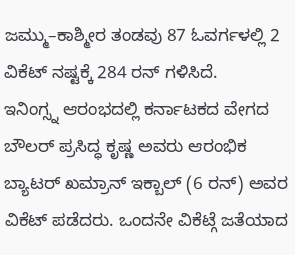ಜಮ್ಮು–ಕಾಶ್ಮೀರ ತಂಡವು 87 ಓವರ್ಗಳಲ್ಲಿ 2 ವಿಕೆಟ್ ನಷ್ಟಕ್ಕೆ 284 ರನ್ ಗಳಿಸಿದೆ.
ಇನಿಂಗ್ಸ್ನ ಆರಂಭದಲ್ಲಿ ಕರ್ನಾಟಕದ ವೇಗದ ಬೌಲರ್ ಪ್ರಸಿದ್ಧ ಕೃಷ್ಣ ಅವರು ಆರಂಭಿಕ ಬ್ಯಾಟರ್ ಖಮ್ರಾನ್ ಇಕ್ಬಾಲ್ (6 ರನ್) ಅವರ ವಿಕೆಟ್ ಪಡೆದರು. ಒಂದನೇ ವಿಕೆಟ್ಗೆ ಜತೆಯಾದ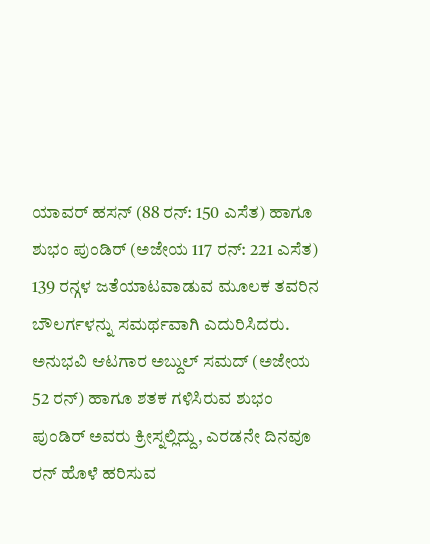ಯಾವರ್ ಹಸನ್ (88 ರನ್: 150 ಎಸೆತ) ಹಾಗೂ ಶುಭಂ ಪುಂಡಿರ್ (ಅಜೇಯ 117 ರನ್: 221 ಎಸೆತ) 139 ರನ್ಗಳ ಜತೆಯಾಟವಾಡುವ ಮೂಲಕ ತವರಿನ ಬೌಲರ್ಗಳನ್ನು ಸಮರ್ಥವಾಗಿ ಎದುರಿಸಿದರು.
ಅನುಭವಿ ಆಟಗಾರ ಅಬ್ದುಲ್ ಸಮದ್ (ಅಜೇಯ 52 ರನ್) ಹಾಗೂ ಶತಕ ಗಳಿಸಿರುವ ಶುಭಂ ಪುಂಡಿರ್ ಅವರು ಕ್ರೀಸ್ನಲ್ಲಿದ್ದು, ಎರಡನೇ ದಿನವೂ ರನ್ ಹೊಳೆ ಹರಿಸುವ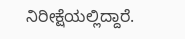ನಿರೀಕ್ಷೆಯಲ್ಲಿದ್ದಾರೆ.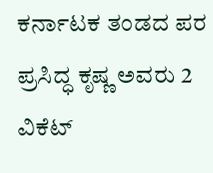ಕರ್ನಾಟಕ ತಂಡದ ಪರ ಪ್ರಸಿದ್ಧ ಕೃಷ್ಣ ಅವರು 2 ವಿಕೆಟ್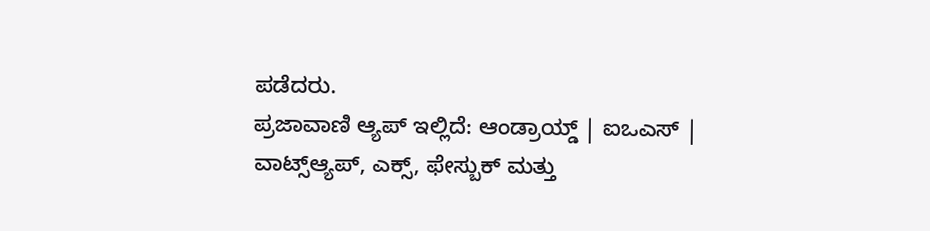ಪಡೆದರು.
ಪ್ರಜಾವಾಣಿ ಆ್ಯಪ್ ಇಲ್ಲಿದೆ: ಆಂಡ್ರಾಯ್ಡ್ | ಐಒಎಸ್ | ವಾಟ್ಸ್ಆ್ಯಪ್, ಎಕ್ಸ್, ಫೇಸ್ಬುಕ್ ಮತ್ತು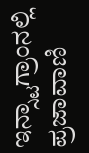ಇನ್ಸ್ಟಾಗ್ರಾಂನಲ್ಲಿ ಪ್ರಜಾವಾಣಿ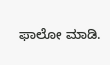ಫಾಲೋ ಮಾಡಿ.